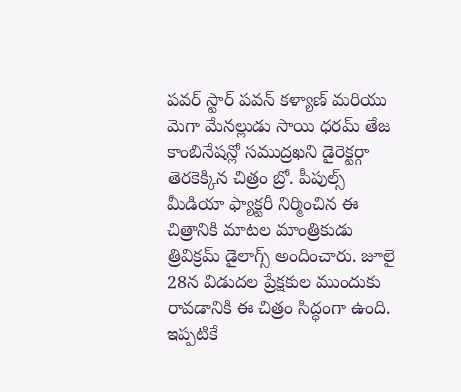పవర్ స్టార్ పవన్ కళ్యాణ్ మరియు మెగా మేనల్లుడు సాయి ధరమ్ తేజ కాంబినేషన్లో సముద్రఖని డైరెక్టర్గా తెరకెక్కిన చిత్రం బ్రో. పీపుల్స్ మీడియా ఫ్యాక్టరీ నిర్మించిన ఈ చిత్రానికి మాటల మాంత్రికుడు త్రివిక్రమ్ డైలాగ్స్ అందించారు. జూలై 28న విడుదల ప్రేక్షకుల ముందుకు రావడానికి ఈ చిత్రం సిద్ధంగా ఉంది. ఇప్పటికే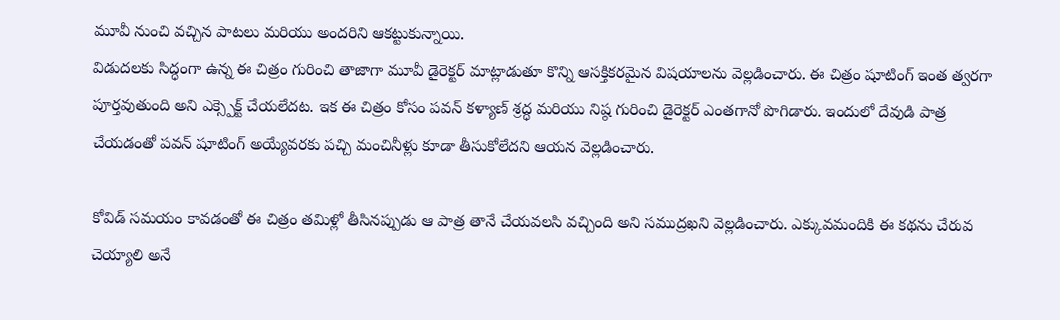మూవీ నుంచి వచ్చిన పాటలు మరియు అందరిని ఆకట్టుకున్నాయి.
విడుదలకు సిద్ధంగా ఉన్న ఈ చిత్రం గురించి తాజాగా మూవీ డైరెక్టర్ మాట్లాడుతూ కొన్ని ఆసక్తికరమైన విషయాలను వెల్లడించారు. ఈ చిత్రం షూటింగ్ ఇంత త్వరగా పూర్తవుతుంది అని ఎక్స్పెక్ట్ చేయలేదట. ఇక ఈ చిత్రం కోసం పవన్ కళ్యాణ్ శ్రద్ధ మరియు నిష్ఠ గురించి డైరెక్టర్ ఎంతగానో పొగిడారు. ఇందులో దేవుడి పాత్ర చేయడంతో పవన్ షూటింగ్ అయ్యేవరకు పచ్చి మంచినీళ్లు కూడా తీసుకోలేదని ఆయన వెల్లడించారు.

కోవిడ్ సమయం కావడంతో ఈ చిత్రం తమిళ్లో తీసినప్పుడు ఆ పాత్ర తానే చేయవలసి వచ్చింది అని సముద్రఖని వెల్లడించారు. ఎక్కువమందికి ఈ కథను చేరువ చెయ్యాలి అనే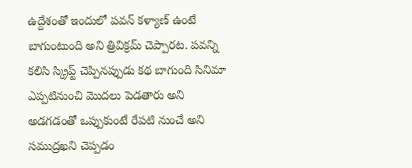ఉద్దేశంతో ఇందులో పవన్ కళ్యాణ్ ఉంటే బాగుంటుంది అని త్రివిక్రమ్ చెప్పారట. పవన్ని కలిసి స్క్రిప్ట్ చెప్పినప్పుడు కథ బాగుంది సినిమా ఎప్పటినుంచి మొదలు పెడతారు అని అడగడంతో ఒప్పుకుంటే రేపటి నుంచే అని సముద్రఖని చెప్పడం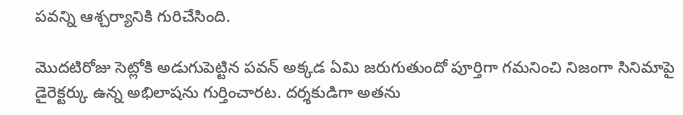పవన్ని ఆశ్చర్యానికి గురిచేసింది.

మొదటిరోజు సెట్లోకి అడుగుపెట్టిన పవన్ అక్కడ ఏమి జరుగుతుందో పూర్తిగా గమనించి నిజంగా సినిమాపై డైరెక్టర్కు ఉన్న అభిలాషను గుర్తించారట. దర్శకుడిగా అతను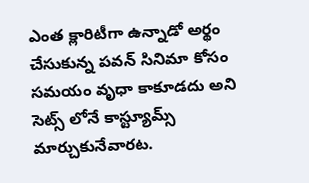ఎంత క్లారిటీగా ఉన్నాడో అర్థం చేసుకున్న పవన్ సినిమా కోసం సమయం వృధా కాకూడదు అని సెట్స్ లోనే కాస్ట్యూమ్స్ మార్చుకునేవారట.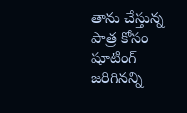తాను చేస్తున్న పాత్ర కోసం షూటింగ్ జరిగినన్ని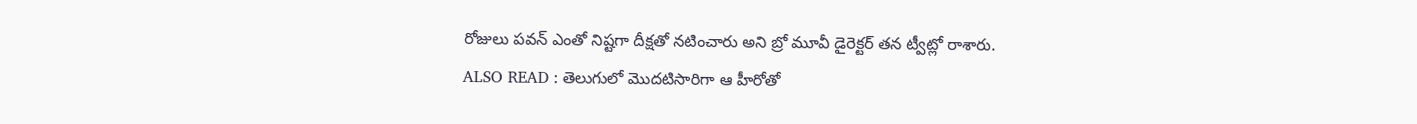రోజులు పవన్ ఎంతో నిష్టగా దీక్షతో నటించారు అని బ్రో మూవీ డైరెక్టర్ తన ట్వీట్లో రాశారు.
ALSO READ : తెలుగులో మొదటిసారిగా ఆ హీరోతో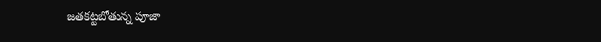జతకట్టబోతున్న పూజా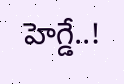హెగ్డే..!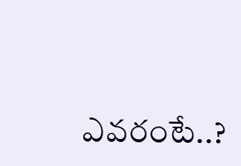ఎవరంటే..?